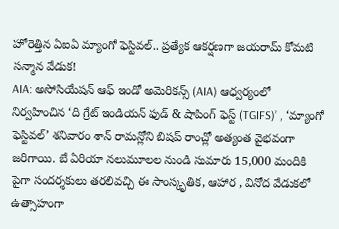హోరెత్తిన ఏఐఏ మ్యాంగో ఫెస్టివల్.. ప్రత్యేక ఆకర్షణగా జయరామ్ కోమటి సన్మాన వేడుక!
AIA: అసోసియేషన్ ఆఫ్ ఇండో అమెరికన్స్ (AIA) ఆధ్వర్యంలో నిర్వహించిన ‘ది గ్రేట్ ఇండియన్ ఫుడ్ & షాపింగ్ ఫెస్ట్ (TGIFS)’ , ‘మ్యాంగో ఫెస్టివల్’ శనివారం శాన్ రామన్లోని బిషప్ రాంచ్లో అత్యంత వైభవంగా జరిగాయి. బే ఏరియా నలుమూలల నుండి సుమారు 15,000 మందికి పైగా సందర్శకులు తరలివచ్చి ఈ సాంస్కృతిక, ఆహార , వినోద వేడుకలో ఉత్సాహంగా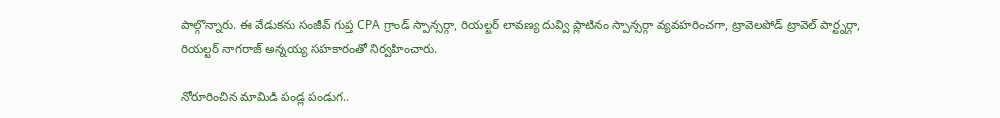పాల్గొన్నారు. ఈ వేడుకను సంజీవ్ గుప్త CPA గ్రాండ్ స్పాన్సర్గా, రియల్టర్ లావణ్య దువ్వి ప్లాటినం స్పాన్సర్గా వ్యవహరించగా, ట్రావెలపోడ్ ట్రావెల్ పార్ట్నర్గా, రియల్టర్ నాగరాజ్ అన్నయ్య సహకారంతో నిర్వహించారు.

నోరూరించిన మామిడి పండ్ల పండుగ..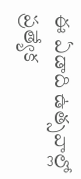ఈ ఏడాది ఉత్సవాల్లో ప్రత్యేక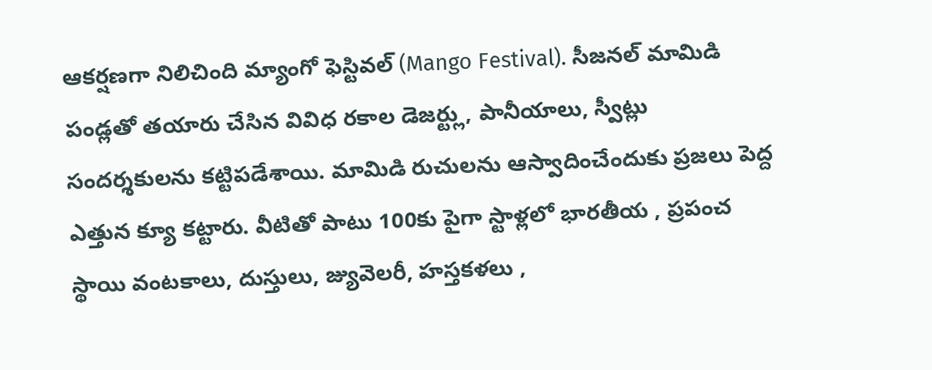ఆకర్షణగా నిలిచింది మ్యాంగో ఫెస్టివల్ (Mango Festival). సీజనల్ మామిడి పండ్లతో తయారు చేసిన వివిధ రకాల డెజర్ట్లు, పానీయాలు, స్వీట్లు సందర్శకులను కట్టిపడేశాయి. మామిడి రుచులను ఆస్వాదించేందుకు ప్రజలు పెద్ద ఎత్తున క్యూ కట్టారు. వీటితో పాటు 100కు పైగా స్టాళ్లలో భారతీయ , ప్రపంచ స్థాయి వంటకాలు, దుస్తులు, జ్యువెలరీ, హస్తకళలు ,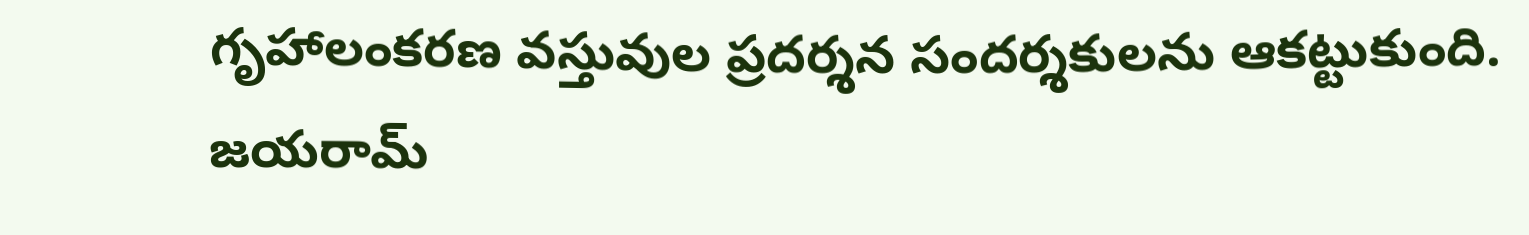గృహాలంకరణ వస్తువుల ప్రదర్శన సందర్శకులను ఆకట్టుకుంది.
జయరామ్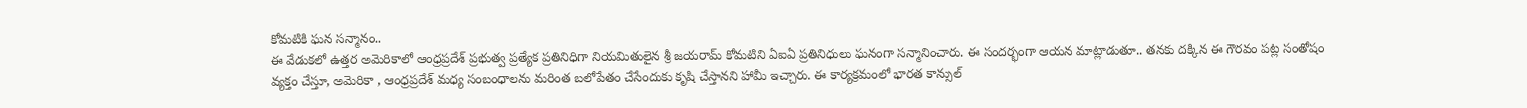కోమటికి ఘన సన్మానం..
ఈ వేడుకలో ఉత్తర అమెరికాలో ఆంధ్రప్రదేశ్ ప్రభుత్వ ప్రత్యేక ప్రతినిధిగా నియమితులైన శ్రీ జయరామ్ కోమటిని ఏఐఏ ప్రతినిధులు ఘనంగా సన్మానించారు. ఈ సందర్భంగా ఆయన మాట్లాడుతూ.. తనకు దక్కిన ఈ గౌరవం పట్ల సంతోషం వ్యక్తం చేస్తూ, అమెరికా , ఆంధ్రప్రదేశ్ మధ్య సంబంధాలను మరింత బలోపేతం చేసేందుకు కృషి చేస్తానని హామీ ఇచ్చారు. ఈ కార్యక్రమంలో భారత కాన్సుల్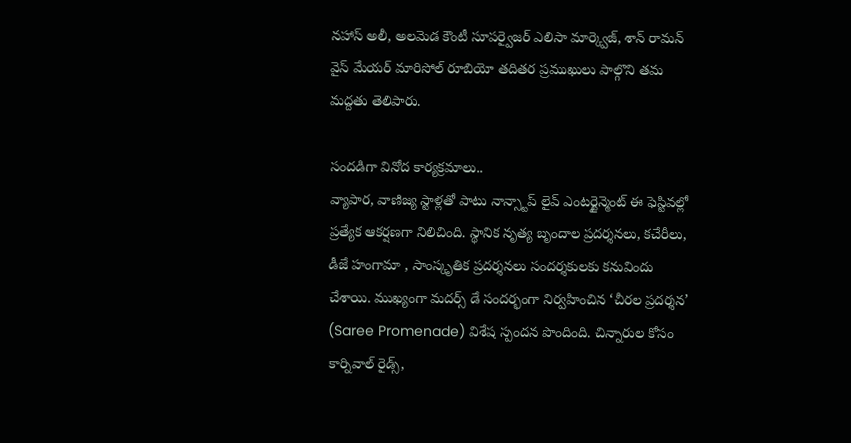నహాస్ అలీ, అలమెడ కౌంటీ సూపర్వైజర్ ఎలిసా మార్క్వెజ్, శాన్ రామన్ వైస్ మేయర్ మారిసోల్ రూబియో తదితర ప్రముఖులు పాల్గొని తమ మద్దతు తెలిపారు.

సందడిగా వినోద కార్యక్రమాలు..
వ్యాపార, వాణిజ్య స్టాళ్లతో పాటు నాన్స్టాప్ లైవ్ ఎంటర్టైన్మెంట్ ఈ ఫెస్టివల్లో ప్రత్యేక ఆకర్షణగా నిలిచింది. స్థానిక నృత్య బృందాల ప్రదర్శనలు, కచేరీలు, డీజే హంగామా , సాంస్కృతిక ప్రదర్శనలు సందర్శకులకు కనువిందు చేశాయి. ముఖ్యంగా మదర్స్ డే సందర్భంగా నిర్వహించిన ‘చీరల ప్రదర్శన’ (Saree Promenade) విశేష స్పందన పొందింది. చిన్నారుల కోసం కార్నివాల్ రైడ్స్,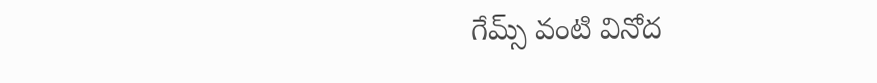గేమ్స్ వంటి వినోద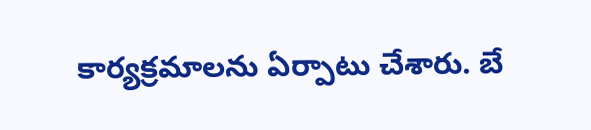కార్యక్రమాలను ఏర్పాటు చేశారు. బే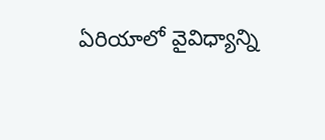ఏరియాలో వైవిధ్యాన్ని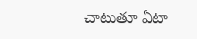చాటుతూ ఏటా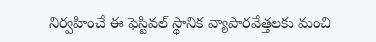నిర్వహించే ఈ ఫెస్టివల్ స్థానిక వ్యాపారవేత్తలకు మంచి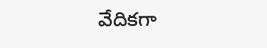వేదికగా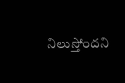నిలుస్తోందని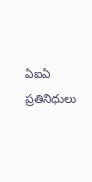ఏఐఏ ప్రతినిధులు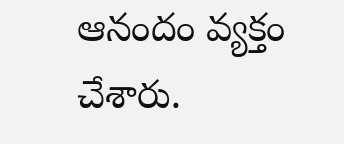ఆనందం వ్యక్తం చేశారు.